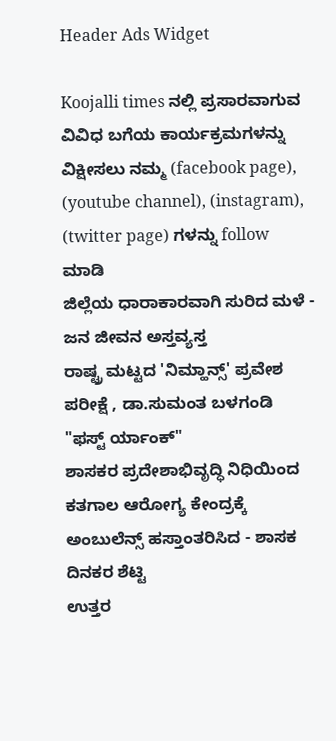Header Ads Widget

Koojalli times ನಲ್ಲಿ ಪ್ರಸಾರವಾಗುವ ವಿವಿಧ ಬಗೆಯ ಕಾರ್ಯಕ್ರಮಗಳನ್ನು ವಿಕ್ಷೀಸಲು ನಮ್ಮ (facebook page), (youtube channel), (instagram), (twitter page) ಗಳನ್ನು follow ಮಾಡಿ
ಜಿಲ್ಲೆಯ ಧಾರಾಕಾರವಾಗಿ ಸುರಿದ ಮಳೆ - ಜನ ಜೀವನ ಅಸ್ತವ್ಯಸ್ತ
ರಾಷ್ಟ್ರ ಮಟ್ಟದ 'ನಿಮ್ಹಾನ್ಸ್' ಪ್ರವೇಶ ಪರೀಕ್ಷೆ , ಡಾ.ಸುಮಂತ ಬಳಗಂಡಿ "ಫಸ್ಟ್ ರ್ಯಾಂಕ್"
ಶಾಸಕರ ಪ್ರದೇಶಾಭಿವೃದ್ಧಿ ನಿಧಿಯಿಂದ ಕತಗಾಲ ಆರೋಗ್ಯ ಕೇಂದ್ರಕ್ಕೆ ಅಂಬುಲೆನ್ಸ್ ಹಸ್ತಾಂತರಿಸಿದ - ಶಾಸಕ ದಿನಕರ ಶೆಟ್ಟಿ
ಉತ್ತರ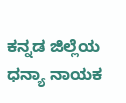ಕನ್ನಡ ಜಿಲ್ಲೆಯ  ಧನ್ಯಾ ನಾಯಕ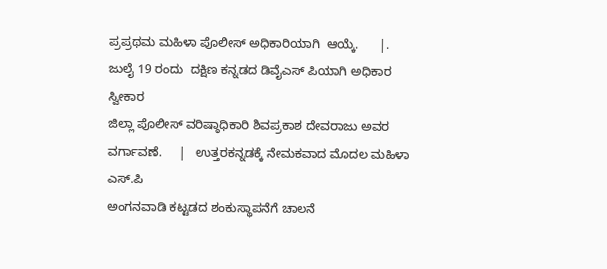ಪ್ರಪ್ರಥಮ ಮಹಿಳಾ ಪೊಲೀಸ್ ಅಧಿಕಾರಿಯಾಗಿ  ಆಯ್ಕೆ.      |.  ಜುಲೈ 19 ರಂದು  ದಕ್ಷಿಣ ಕನ್ನಡದ ಡಿವೈಎಸ್ ಪಿಯಾಗಿ ಅಧಿಕಾರ ಸ್ವೀಕಾರ
ಜಿಲ್ಲಾ ಪೊಲೀಸ್ ವರಿಷ್ಠಾಧಿಕಾರಿ ಶಿವಪ್ರಕಾಶ ದೇವರಾಜು ಅವರ ವರ್ಗಾವಣೆ.     |   ಉತ್ತರಕನ್ನಡಕ್ಕೆ ನೇಮಕವಾದ ಮೊದಲ ಮಹಿಳಾ ಎಸ್.ಪಿ
ಅಂಗನವಾಡಿ ಕಟ್ಟಡದ ಶಂಕುಸ್ಥಾಪನೆಗೆ ಚಾಲನೆ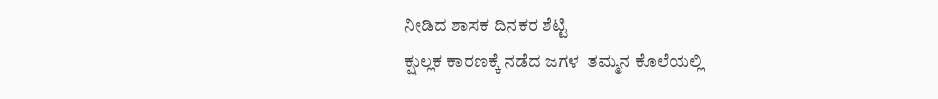ನೀಡಿದ ಶಾಸಕ ದಿನಕರ ಶೆಟ್ಟಿ
ಕ್ಷುಲ್ಲಕ ಕಾರಣಕ್ಕೆ ನಡೆದ ಜಗಳ  ತಮ್ಮನ ಕೊಲೆಯಲ್ಲಿ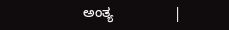ಅಂತ್ಯ                |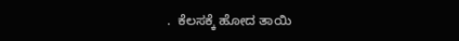.  ಕೆಲಸಕ್ಕೆ ಹೋದ ತಾಯಿ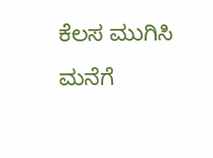ಕೆಲಸ ಮುಗಿಸಿ ಮನೆಗೆ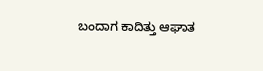ಬಂದಾಗ ಕಾದಿತ್ತು ಆಘಾತ